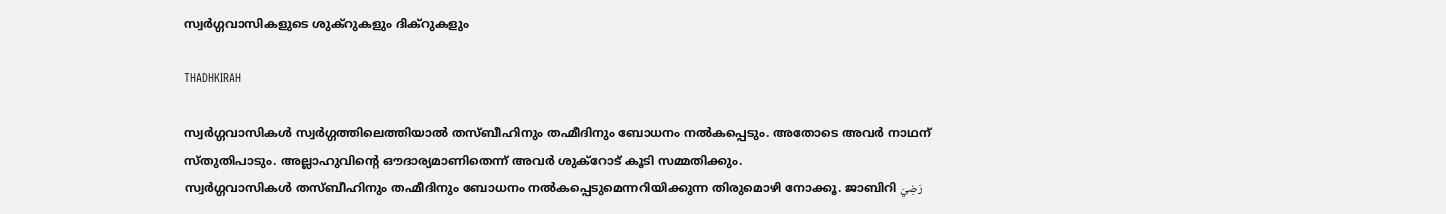സ്വർഗ്ഗവാസികളുടെ ശുക്റുകളും ദിക്റുകളും

THADHKIRAH

സ്വർഗ്ഗവാസികൾ സ്വർഗ്ഗത്തിലെത്തിയാൽ തസ്ബീഹിനും തഹ്മീദിനും ബോധനം നൽകപ്പെടും. അതോടെ അവർ നാഥന് സ്തുതിപാടും. അല്ലാഹുവിന്റെ ഔദാര്യമാണിതെന്ന് അവർ ശുക്റോട് കൂടി സമ്മതിക്കും.
സ്വർഗ്ഗവാസികൾ തസ്ബീഹിനും തഹ്മീദിനും ബോധനം നൽകപ്പെടുമെന്നറിയിക്കുന്ന തിരുമൊഴി നോക്കൂ. ജാബിറി رَضِيَ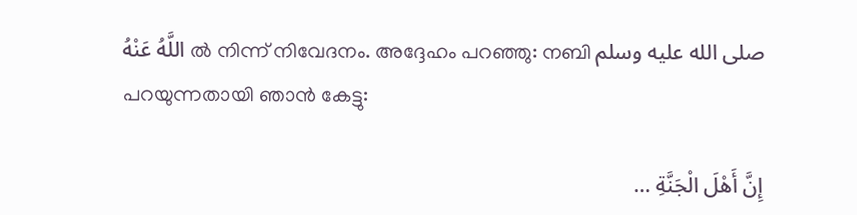اللَّهُ عَنْهُ ൽ നിന്ന് നിവേദനം. അദ്ദേഹം പറഞ്ഞു: നബി صلى الله عليه وسلم പറയുന്നതായി ഞാൻ കേട്ടു:

إِنَّ أَهْلَ الْجَنَّةِ …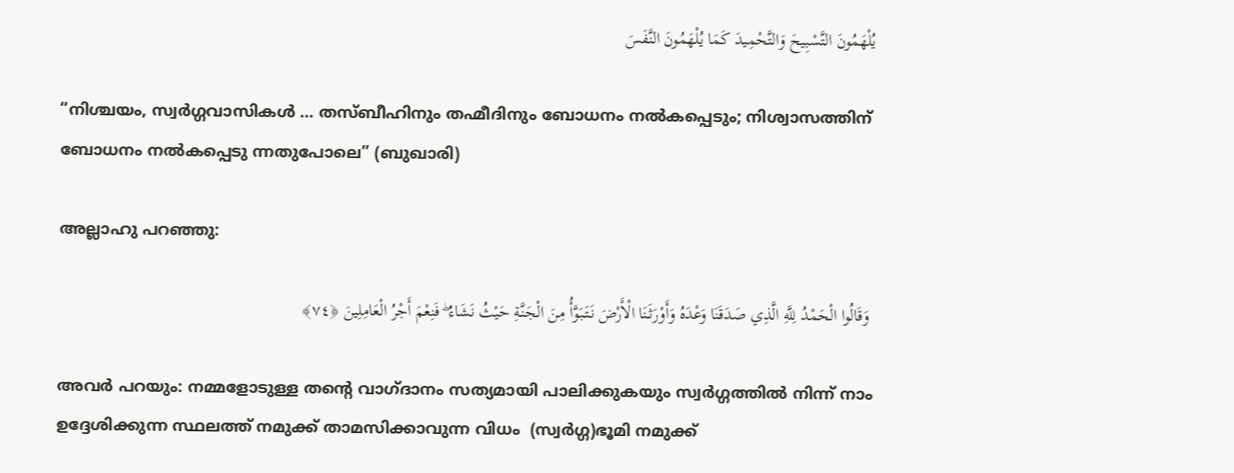يُلْهَمُونَ التَّسْبِيحَ وَالتَّحْمِيدَ كَمَا يُلْهَمُونَ النَّفَسَ

“നിശ്ചയം, സ്വർഗ്ഗവാസികൾ … തസ്ബീഹിനും തഹ്മീദിനും ബോധനം നൽകപ്പെടും; നിശ്വാസത്തിന് ബോധനം നൽകപ്പെടു ന്നതുപോലെ” (ബുഖാരി)

അല്ലാഹു പറഞ്ഞു:

 وَقَالُوا الْحَمْدُ لِلَّهِ الَّذِي صَدَقَنَا وَعْدَهُ وَأَوْرَثَنَا الْأَرْضَ نَتَبَوَّأُ مِنَ الْجَنَّةِ حَيْثُ نَشَاءُ ۖ فَنِعْمَ أَجْرُ الْعَامِلِينَ ﴿٧٤﴾

അവർ പറയും: നമ്മളോടുള്ള തന്റെ വാഗ്ദാനം സത്യമായി പാലിക്കുകയും സ്വർഗ്ഗത്തിൽ നിന്ന് നാം ഉദ്ദേശിക്കുന്ന സ്ഥലത്ത് നമുക്ക് താമസിക്കാവുന്ന വിധം  (സ്വർഗ്ഗ)ഭൂമി നമുക്ക്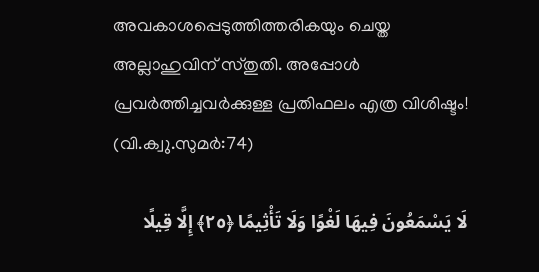അവകാശപ്പെടുത്തിത്തരികയും ചെയ്ത അല്ലാഹുവിന് സ്തുതി. അപ്പോൾ പ്രവർത്തിച്ചവർക്കുള്ള പ്രതിഫലം എത്ര വിശിഷ്ടം! (വി.ക്വു.സുമർ:74)

لَا يَسْمَعُونَ فِيهَا لَغْوًا وَلَا تَأْثِيمًا ﴿٢٥﴾ إِلَّا قِيلًا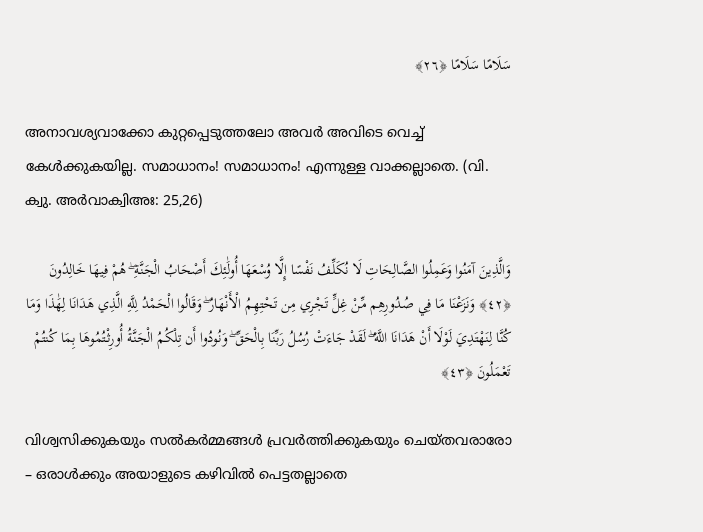سَلَامًا سَلَامًا ﴿٢٦﴾

അനാവശ്യവാക്കോ കുറ്റപ്പെടുത്തലോ അവർ അവിടെ വെച്ച് കേൾക്കുകയില്ല. സമാധാനം! സമാധാനം! എന്നുള്ള വാക്കല്ലാതെ. (വി. ക്വു. അർവാക്വിഅഃ: 25,26)

وَالَّذِينَ آمَنُوا وَعَمِلُوا الصَّالِحَاتِ لَا نُكَلِّفُ نَفْسًا إِلَّا وُسْعَهَا أُولَٰئِكَ أَصْحَابُ الْجَنَّةِ ۖ هُمْ فِيهَا خَالِدُونَ ﴿٤٢﴾ وَنَزَعْنَا مَا فِي صُدُورِهِم مِّنْ غِلٍّ تَجْرِي مِن تَحْتِهِمُ الْأَنْهَارُ ۖ وَقَالُوا الْحَمْدُ لِلَّهِ الَّذِي هَدَانَا لِهَٰذَا وَمَا كُنَّا لِنَهْتَدِيَ لَوْلَا أَنْ هَدَانَا اللَّهُ ۖ لَقَدْ جَاءَتْ رُسُلُ رَبِّنَا بِالْحَقِّ ۖ وَنُودُوا أَن تِلْكُمُ الْجَنَّةُ أُورِثْتُمُوهَا بِمَا كُنتُمْ تَعْمَلُونَ ﴿٤٣﴾

വിശ്വസിക്കുകയും സൽകർമ്മങ്ങൾ പ്രവർത്തിക്കുകയും ചെയ്തവരാരോ – ഒരാൾക്കും അയാളുടെ കഴിവിൽ പെട്ടതല്ലാതെ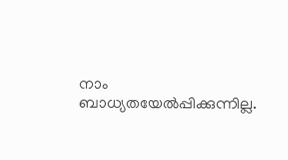നാം ബാധ്യതയേൽപ്പിക്കുന്നില്ല.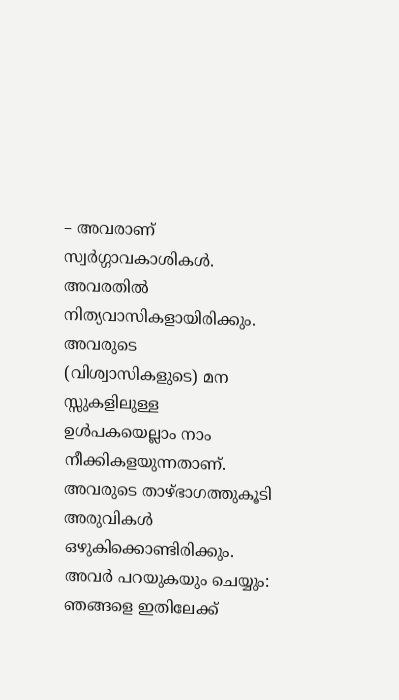– അവരാണ് സ്വർഗ്ഗാവകാശികൾ. അവരതിൽ നിത്യവാസികളായിരിക്കും. അവരുടെ (വിശ്വാസികളുടെ) മന സ്സുകളിലുള്ള ഉൾപകയെല്ലാം നാം നീക്കികളയുന്നതാണ്. അവരുടെ താഴ്ഭാഗത്തുകൂടി അരുവികൾ ഒഴുകിക്കൊണ്ടിരിക്കും. അവർ പറയുകയും ചെയ്യും: ഞങ്ങളെ ഇതിലേക്ക്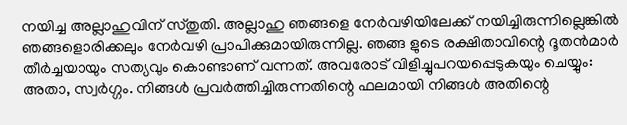നയിച്ച അല്ലാഹുവിന് സ്തുതി. അല്ലാഹു ഞങ്ങളെ നേർവഴിയിലേക്ക് നയിച്ചിരുന്നില്ലെങ്കിൽ ഞങ്ങളൊരിക്കലും നേർവഴി പ്രാപിക്കുമായിരുന്നില്ല. ഞങ്ങ ളുടെ രക്ഷിതാവിന്റെ ദൂതൻമാർ തീർച്ചയായും സത്യവും കൊണ്ടാണ് വന്നത്. അവരോട് വിളിച്ചുപറയപ്പെടുകയും ചെയ്യും: അതാ, സ്വർഗ്ഗം. നിങ്ങൾ പ്രവർത്തിച്ചിരുന്നതിന്റെ ഫലമായി നിങ്ങൾ അതിന്റെ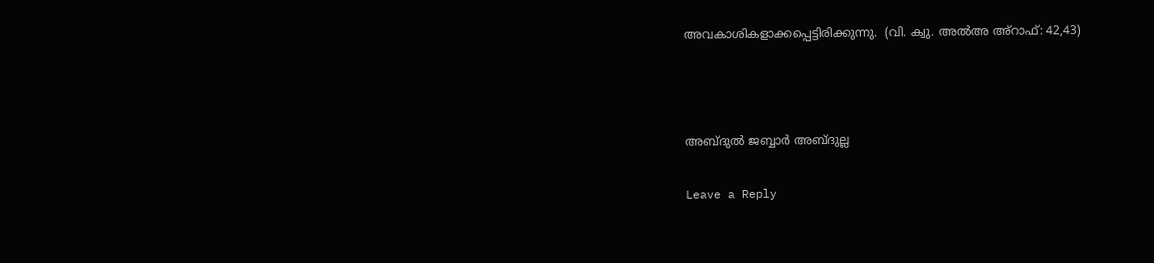അവകാശികളാക്കപ്പെട്ടിരിക്കുന്നു.  (വി. ക്വു. അൽഅ അ്റാഫ്: 42,43)



അബ്ദുൽ ജബ്ബാർ അബ്ദുല്ല

Leave a Reply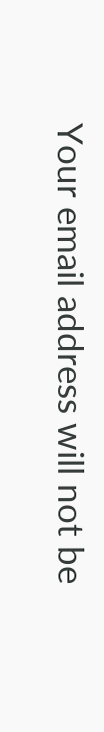Your email address will not be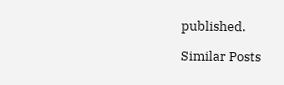published.

Similar Posts